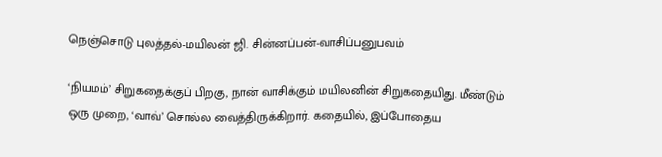நெஞ்சொடு புலத்தல்-மயிலன் ஜி. சின்னப்பன்-வாசிப்பனுபவம்

‘நியமம்’ சிறுகதைக்குப் பிறகு, நான் வாசிக்கும் மயிலனின் சிறுகதையிது. மீண்டும் ஒரு முறை, ‘வாவ்’ சொல்ல வைத்திருக்கிறார். கதையில், இப்போதைய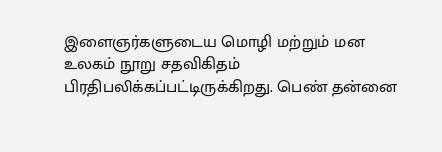இளைஞர்களுடைய மொழி மற்றும் மன உலகம் நூறு சதவிகிதம் பிரதிபலிக்கப்பட்டிருக்கிறது. பெண் தன்னை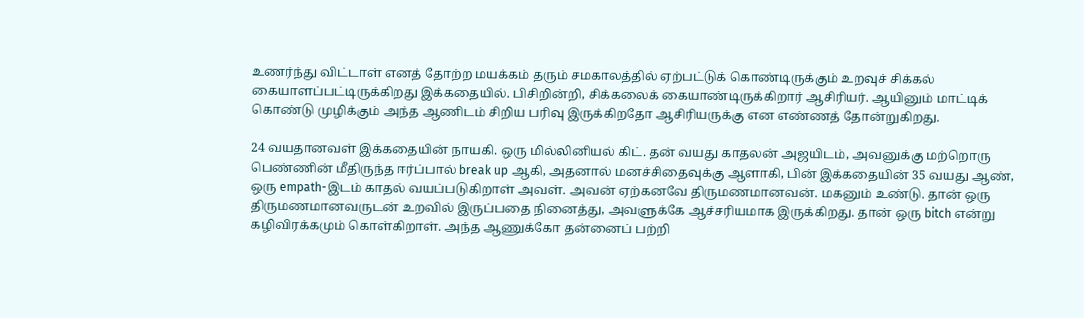உணர்ந்து விட்டாள் எனத் தோற்ற மயக்கம் தரும் சமகாலத்தில் ஏற்பட்டுக் கொண்டிருக்கும் உறவுச் சிக்கல் கையாளப்பட்டிருக்கிறது இக்கதையில். பிசிறின்றி, சிக்கலைக் கையாண்டிருக்கிறார் ஆசிரியர். ஆயினும் மாட்டிக் கொண்டு முழிக்கும் அந்த ஆணிடம் சிறிய பரிவு இருக்கிறதோ ஆசிரியருக்கு என எண்ணத் தோன்றுகிறது.

24 வயதானவள் இக்கதையின் நாயகி. ஒரு மில்லினியல் கிட். தன் வயது காதலன் அஜயிடம், அவனுக்கு மற்றொரு பெண்ணின் மீதிருந்த ஈர்ப்பால் break up ஆகி, அதனால் மனச்சிதைவுக்கு ஆளாகி, பின் இக்கதையின் 35 வயது ஆண், ஒரு empath-இடம் காதல் வயப்படுகிறாள் அவள். அவன் ஏற்கனவே திருமணமானவன். மகனும் உண்டு. தான் ஒரு திருமணமானவருடன் உறவில் இருப்பதை நினைத்து, அவளுக்கே ஆச்சரியமாக இருக்கிறது. தான் ஒரு bitch என்று கழிவிரக்கமும் கொள்கிறாள். அந்த ஆணுக்கோ தன்னைப் பற்றி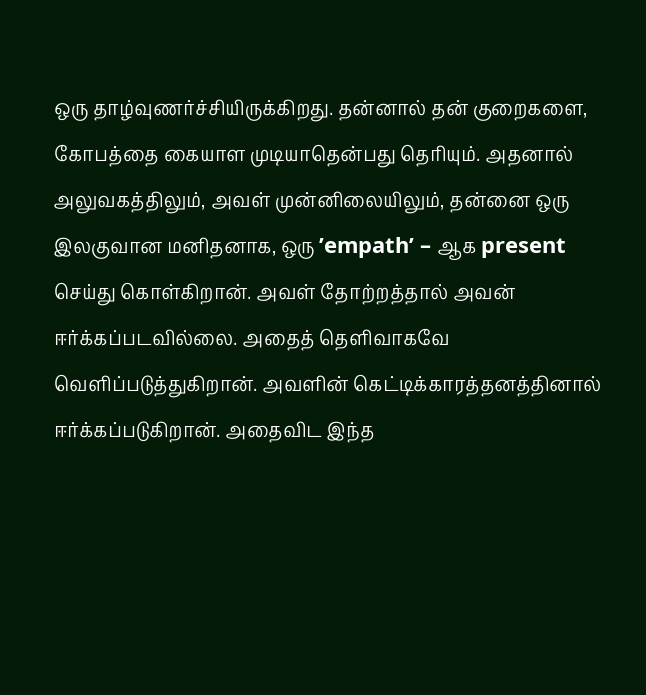ஒரு தாழ்வுணர்ச்சியிருக்கிறது. தன்னால் தன் குறைகளை, கோபத்தை கையாள முடியாதென்பது தெரியும். அதனால் அலுவகத்திலும், அவள் முன்னிலையிலும், தன்னை ஒரு இலகுவான மனிதனாக, ஒரு ’empath’ – ஆக present செய்து கொள்கிறான். அவள் தோற்றத்தால் அவன் ஈர்க்கப்படவில்லை. அதைத் தெளிவாகவே வெளிப்படுத்துகிறான். அவளின் கெட்டிக்காரத்தனத்தினால் ஈர்க்கப்படுகிறான். அதைவிட இந்த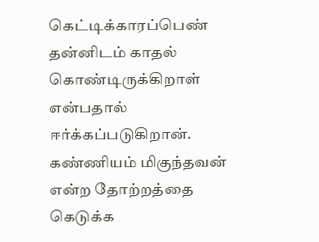கெட்டிக்காரப்பெண் தன்னிடம் காதல் கொண்டிருக்கிறாள் என்பதால் ஈர்க்கப்படுகிறான். கண்ணியம் மிகுந்தவன் என்ற தோற்றத்தை கெடுக்க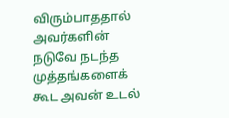விரும்பாததால் அவர்களின் நடுவே நடந்த முத்தங்களைக் கூட அவன் உடல்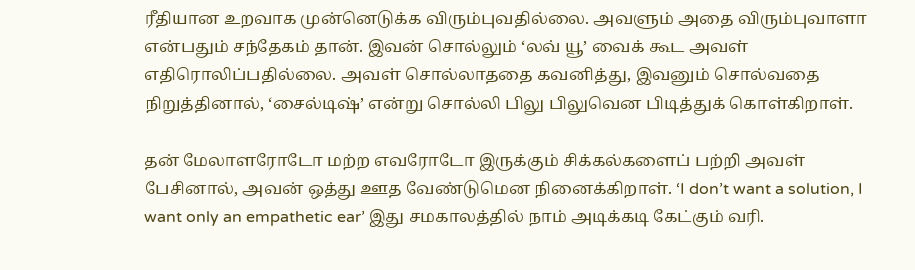ரீதியான உறவாக முன்னெடுக்க விரும்புவதில்லை. அவளும் அதை விரும்புவாளா என்பதும் சந்தேகம் தான். இவன் சொல்லும் ‘லவ் யூ’ வைக் கூட அவள் எதிரொலிப்பதில்லை. அவள் சொல்லாததை கவனித்து, இவனும் சொல்வதை நிறுத்தினால், ‘சைல்டிஷ்’ என்று சொல்லி பிலு பிலுவென பிடித்துக் கொள்கிறாள்.

தன் மேலாளரோடோ மற்ற எவரோடோ இருக்கும் சிக்கல்களைப் பற்றி அவள் பேசினால், அவன் ஒத்து ஊத வேண்டுமென நினைக்கிறாள். ‘I don’t want a solution, I want only an empathetic ear’ இது சமகாலத்தில் நாம் அடிக்கடி கேட்கும் வரி.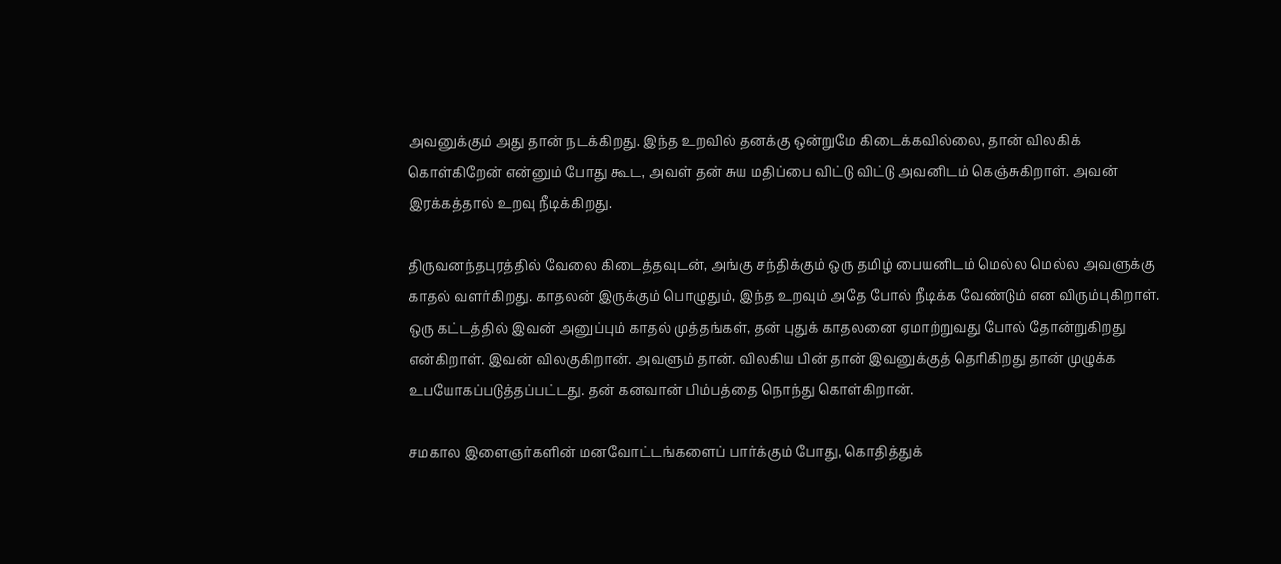அவனுக்கும் அது தான் நடக்கிறது. இந்த உறவில் தனக்கு ஒன்றுமே கிடைக்கவில்லை, தான் விலகிக் கொள்கிறேன் என்னும் போது கூட, அவள் தன் சுய மதிப்பை விட்டு விட்டு அவனிடம் கெஞ்சுகிறாள். அவன் இரக்கத்தால் உறவு நீடிக்கிறது.

திருவனந்தபுரத்தில் வேலை கிடைத்தவுடன், அங்கு சந்திக்கும் ஒரு தமிழ் பையனிடம் மெல்ல மெல்ல அவளுக்கு காதல் வளர்கிறது. காதலன் இருக்கும் பொழுதும், இந்த உறவும் அதே போல் நீடிக்க வேண்டும் என விரும்புகிறாள். ஒரு கட்டத்தில் இவன் அனுப்பும் காதல் முத்தங்கள், தன் புதுக் காதலனை ஏமாற்றுவது போல் தோன்றுகிறது என்கிறாள். இவன் விலகுகிறான். அவளும் தான். விலகிய பின் தான் இவனுக்குத் தெரிகிறது தான் முழுக்க உபயோகப்படுத்தப்பட்டது. தன் கனவான் பிம்பத்தை நொந்து கொள்கிறான்.

சமகால இளைஞர்களின் மனவோட்டங்களைப் பார்க்கும் போது, கொதித்துக்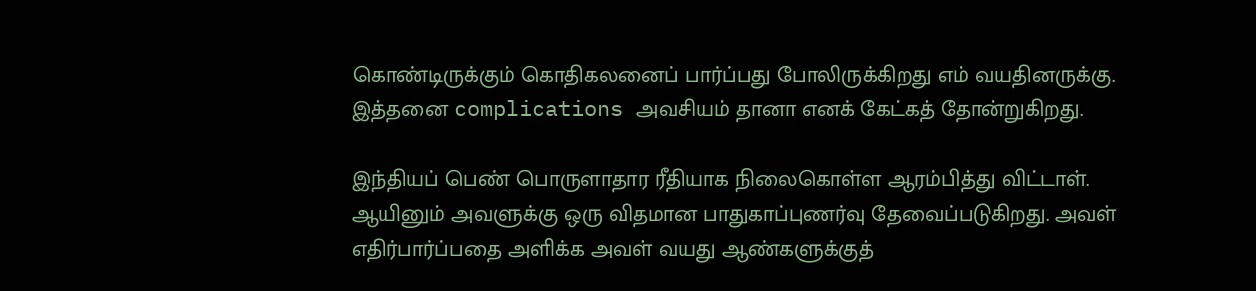கொண்டிருக்கும் கொதிகலனைப் பார்ப்பது போலிருக்கிறது எம் வயதினருக்கு. இத்தனை complications அவசியம் தானா எனக் கேட்கத் தோன்றுகிறது.

இந்தியப் பெண் பொருளாதார ரீதியாக நிலைகொள்ள ஆரம்பித்து விட்டாள். ஆயினும் அவளுக்கு ஒரு விதமான பாதுகாப்புணர்வு தேவைப்படுகிறது. அவள் எதிர்பார்ப்பதை அளிக்க அவள் வயது ஆண்களுக்குத்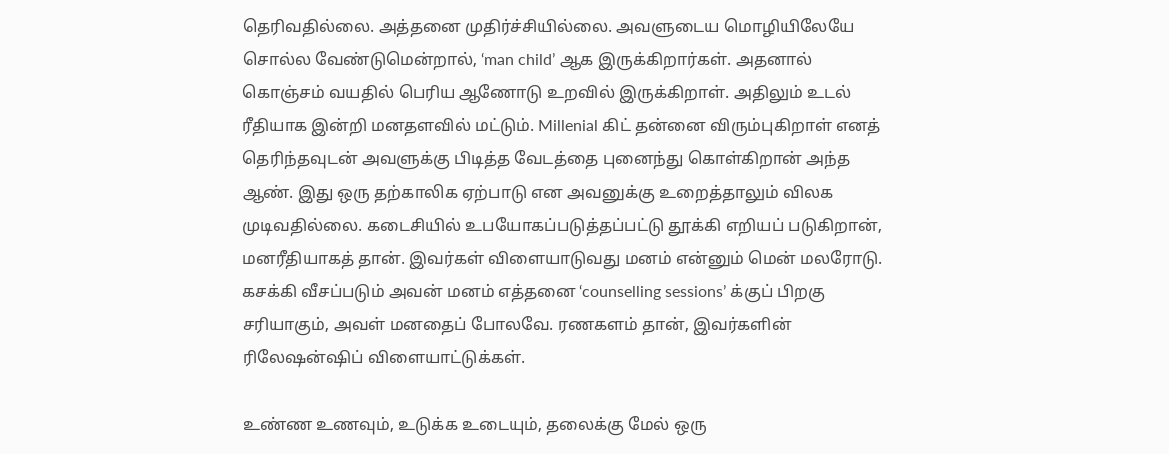தெரிவதில்லை. அத்தனை முதிர்ச்சியில்லை. அவளுடைய மொழியிலேயே சொல்ல வேண்டுமென்றால், ‘man child’ ஆக இருக்கிறார்கள். அதனால் கொஞ்சம் வயதில் பெரிய ஆணோடு உறவில் இருக்கிறாள். அதிலும் உடல் ரீதியாக இன்றி மனதளவில் மட்டும். Millenial கிட் தன்னை விரும்புகிறாள் எனத் தெரிந்தவுடன் அவளுக்கு பிடித்த வேடத்தை புனைந்து கொள்கிறான் அந்த ஆண். இது ஒரு தற்காலிக ஏற்பாடு என அவனுக்கு உறைத்தாலும் விலக முடிவதில்லை. கடைசியில் உபயோகப்படுத்தப்பட்டு தூக்கி எறியப் படுகிறான், மனரீதியாகத் தான். இவர்கள் விளையாடுவது மனம் என்னும் மென் மலரோடு. கசக்கி வீசப்படும் அவன் மனம் எத்தனை ‘counselling sessions’ க்குப் பிறகு சரியாகும், அவள் மனதைப் போலவே. ரணகளம் தான், இவர்களின் ரிலேஷன்ஷிப் விளையாட்டுக்கள்.

உண்ண உணவும், உடுக்க உடையும், தலைக்கு மேல் ஒரு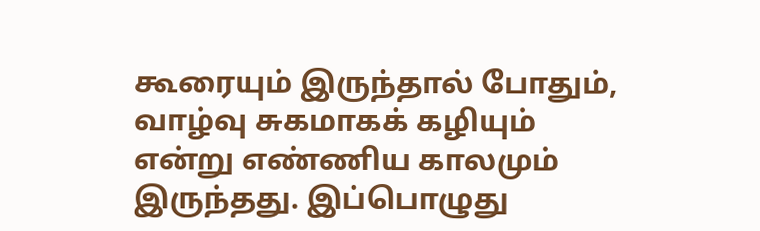கூரையும் இருந்தால் போதும், வாழ்வு சுகமாகக் கழியும் என்று எண்ணிய காலமும் இருந்தது. இப்பொழுது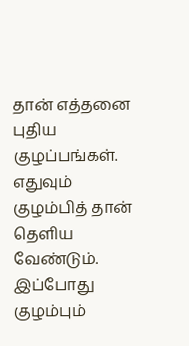தான் எத்தனை புதிய குழப்பங்கள். எதுவும் குழம்பித் தான் தெளிய வேண்டும். இப்போது குழம்பும்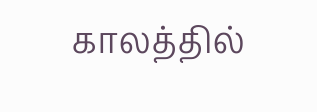காலத்தில்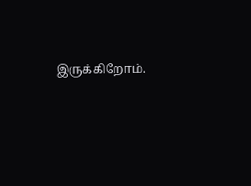இருக்கிறோம்.